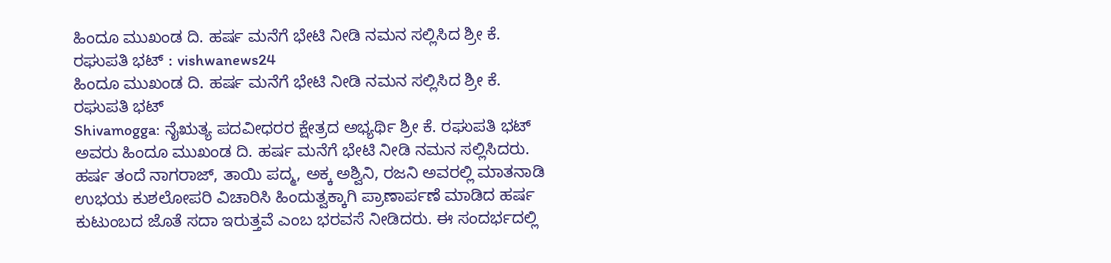ಹಿಂದೂ ಮುಖಂಡ ದಿ. ಹರ್ಷ ಮನೆಗೆ ಭೇಟಿ ನೀಡಿ ನಮನ ಸಲ್ಲಿಸಿದ ಶ್ರೀ ಕೆ. ರಘುಪತಿ ಭಟ್ : vishwanews24
ಹಿಂದೂ ಮುಖಂಡ ದಿ. ಹರ್ಷ ಮನೆಗೆ ಭೇಟಿ ನೀಡಿ ನಮನ ಸಲ್ಲಿಸಿದ ಶ್ರೀ ಕೆ. ರಘುಪತಿ ಭಟ್
Shivamogga: ನೈಋತ್ಯ ಪದವೀಧರರ ಕ್ಷೇತ್ರದ ಅಭ್ಯರ್ಥಿ ಶ್ರೀ ಕೆ. ರಘುಪತಿ ಭಟ್ ಅವರು ಹಿಂದೂ ಮುಖಂಡ ದಿ. ಹರ್ಷ ಮನೆಗೆ ಭೇಟಿ ನೀಡಿ ನಮನ ಸಲ್ಲಿಸಿದರು.
ಹರ್ಷ ತಂದೆ ನಾಗರಾಜ್, ತಾಯಿ ಪದ್ಮ, ಅಕ್ಕ ಅಶ್ವಿನಿ, ರಜನಿ ಅವರಲ್ಲಿ ಮಾತನಾಡಿ ಉಭಯ ಕುಶಲೋಪರಿ ವಿಚಾರಿಸಿ ಹಿಂದುತ್ವಕ್ಕಾಗಿ ಪ್ರಾಣಾರ್ಪಣೆ ಮಾಡಿದ ಹರ್ಷ ಕುಟುಂಬದ ಜೊತೆ ಸದಾ ಇರುತ್ತವೆ ಎಂಬ ಭರವಸೆ ನೀಡಿದರು. ಈ ಸಂದರ್ಭದಲ್ಲಿ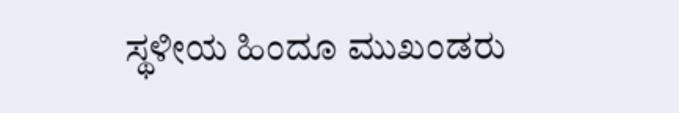ಸ್ಥಳೀಯ ಹಿಂದೂ ಮುಖಂಡರು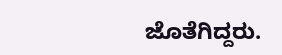ಜೊತೆಗಿದ್ದರು.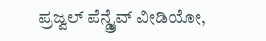ಪ್ರಜ್ವಲ್ ಪೆನ್ಡ್ರೈವ್ ವೀಡಿಯೋ,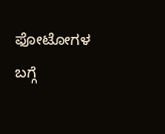ಫೋಟೋಗಳ ಬಗ್ಗೆ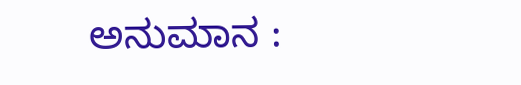ಅನುಮಾನ :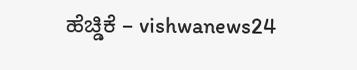ಹೆಚ್ಡಿಕೆ – vishwanews24